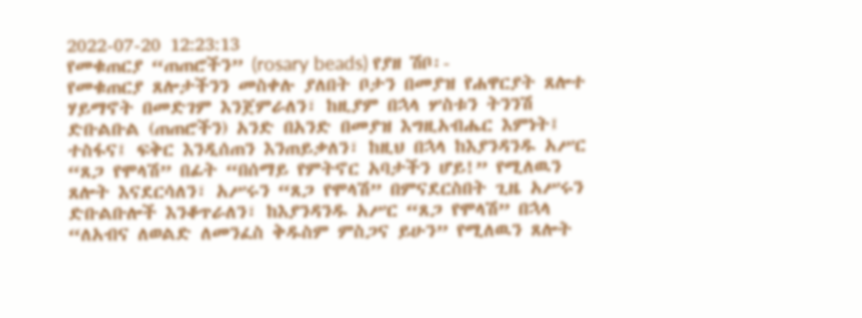2022-07-20 12:23:13
የመቁጠርያ “ጠጠሮችን” (rosary beads) የያዘ ሽቦ፡-
የመቁጠርያ ጸሎታችንን መስቀሉ ያለበት ቦታን በመያዝ የሐዋርያት ጸሎተ ሃይማኖት በመድገም እንጀምራለን፣ ከዚያም በኋላ ሦስቱን ትንንሽ ድቡልቡል (ጠጠሮችን) አንድ በአንድ በመያዝ እግዚአብሔር እምነት፤ ተስፋና፤ ፍቅር እንዲሰጠን እንጠይቃለን፣ ከዚህ በኋላ ከእያንዳንዱ አሥር “ጸጋ የሞላሽ” በፊት “በሰማይ የምትኖር አባታችን ሆይ!” የሚለዉን ጸሎት እናደርሳለን፣ አሥሩን “ጸጋ የሞላሽ” በምናደርስበት ጊዜ አሥሩን ድቡልቡሎች እንቆጥራለን፣ ከእያንዳንዱ አሥር “ጸጋ የሞላሽ” በኋላ “ለአብና ለወልድ ለመንፈስ ቅዱስም ምስጋና ይሁን” የሚለዉን ጸሎት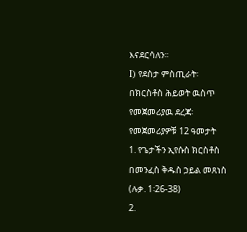እናደርሳለን፡፡
I) የደስታ ምስጢራት፡
በክርስቶስ ሕይወት ዉስጥ የመጀመሪያዉ ደረጃ፡የመጀመሪያዎቹ 12 ዓመታት
1. የጌታችን ኢየሱስ ክርስቶስ በመንፈስ ቅዱስ ኃይል መጸነስ (ሉቃ. 1፡26-38)
2.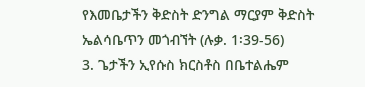የእመቤታችን ቅድስት ድንግል ማርያም ቅድስት ኤልሳቤጥን መጎብኘት (ሉቃ. 1፡39-56)
3. ጌታችን ኢየሱስ ክርስቶስ በቤተልሔም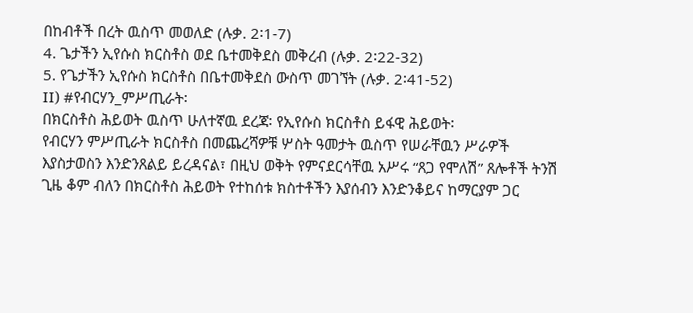በከብቶች በረት ዉስጥ መወለድ (ሉቃ. 2፡1-7)
4. ጌታችን ኢየሱስ ክርስቶስ ወደ ቤተመቅደስ መቅረብ (ሉቃ. 2፡22-32)
5. የጌታችን ኢየሱስ ክርስቶስ በቤተመቅደስ ውስጥ መገኘት (ሉቃ. 2፡41-52)
II) #የብርሃን_ምሥጢራት፡
በክርስቶስ ሕይወት ዉስጥ ሁለተኛዉ ደረጃ፡ የኢየሱስ ክርስቶስ ይፋዊ ሕይወት፡
የብርሃን ምሥጢራት ክርስቶስ በመጨረሻዎቹ ሦስት ዓመታት ዉስጥ የሠራቸዉን ሥራዎች እያስታወስን እንድንጸልይ ይረዳናል፣ በዚህ ወቅት የምናደርሳቸዉ አሥሩ “ጸጋ የሞለሽ” ጸሎቶች ትንሽ ጊዜ ቆም ብለን በክርስቶስ ሕይወት የተከሰቱ ክስተቶችን እያሰብን እንድንቆይና ከማርያም ጋር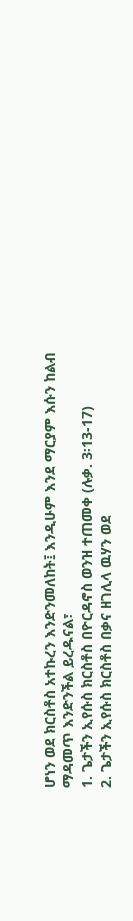ሆነን ወደ ክርስቶስ አተኩረን እንድንመለከት፤ እንዲሁም እንደ ማርያም እሱን ከልብ ማዳመጥ እንድንችል ይረዱናል፣
1. ጌታችን ኢየሱስ ክርስቶስ በዮርዳኖስ ወንዝ ተጠመቀ (ሉቃ. 3፡13-17)
2. ጌታችን ኢየሱስ ክርስቶስ በቃና ዘገሊላ ዉሃን ወደ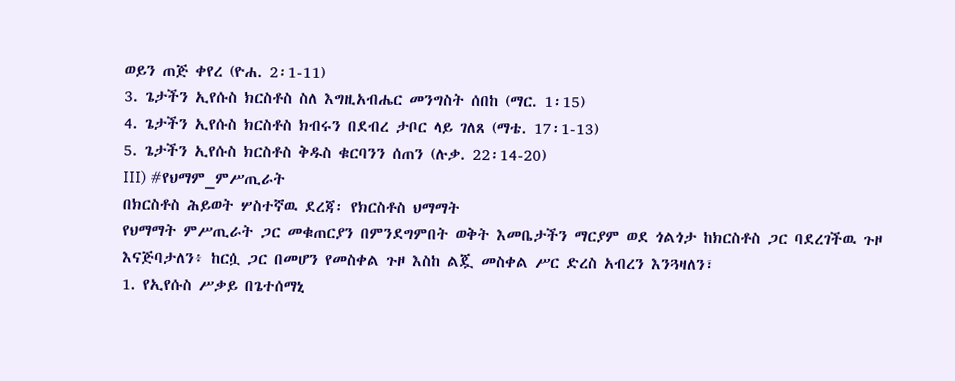ወይን ጠጅ ቀየረ (ዮሐ. 2፡1-11)
3. ጌታችን ኢየሱስ ክርስቶስ ስለ እግዚአብሔር መንግስት ሰበከ (ማር. 1፡15)
4. ጌታችን ኢየሱስ ክርስቶስ ክብሩን በደብረ ታቦር ላይ ገለጸ (ማቴ. 17፡1-13)
5. ጌታችን ኢየሱስ ክርስቶስ ቅዱስ ቁርባንን ሰጠን (ሉቃ. 22፡14-20)
III) #የህማም_ምሥጢራት
በክርስቶስ ሕይወት ሦስተኛዉ ደረጃ፡ የክርስቶስ ህማማት
የህማማት ምሥጢራት ጋር መቁጠርያን በምንደግምበት ወቅት እመቤታችን ማርያም ወደ ጎልጎታ ከክርስቶስ ጋር ባደረገችዉ ጉዞ እናጅባታለን፥ ከርሷ ጋር በመሆን የመስቀል ጉዞ እስከ ልጇ መስቀል ሥር ድረስ አብረን እንጓዛለን፣
1. የኢየሱስ ሥቃይ በጌተሰማኒ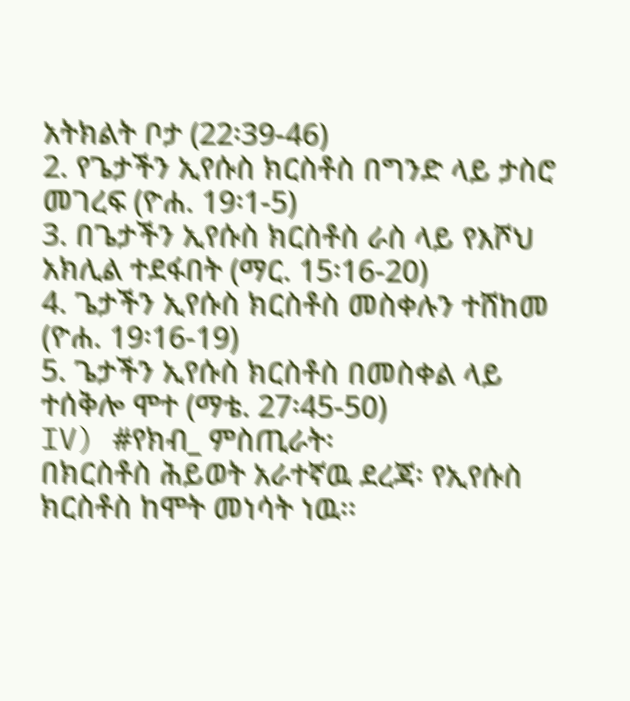አትክልት ቦታ (22፡39-46)
2. የጌታችን ኢየሱስ ክርስቶስ በግንድ ላይ ታስሮ መገረፍ (ዮሐ. 19፡1-5)
3. በጌታችን ኢየሱስ ክርስቶስ ራስ ላይ የእሾህ አክሊል ተደፋበት (ማር. 15፡16-20)
4. ጌታችን ኢየሱስ ክርስቶስ መስቀሉን ተሸከመ (ዮሐ. 19፡16-19)
5. ጌታችን ኢየሱስ ክርስቶስ በመስቀል ላይ ተሰቅሎ ሞተ (ማቴ. 27፡45-50)
IV) #የክብ_ ምስጢራት፡
በክርስቶስ ሕይወት አራተኛዉ ደረጃ፡ የኢየሱስ ክርስቶስ ከሞት መነሳት ነዉ፡፡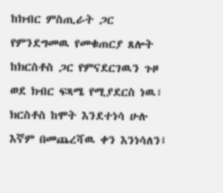ከክብር ምስጢራት ጋር የምንደግመዉ የመቁጠርያ ጸሎት ከክርስቶስ ጋር የምናደርገዉን ጉዞ ወደ ክብር ፍጻሜ የሚያደርስ ነዉ፣ ክርስቶስ ከሞት እንደተነሳ ሁሉ እኛም በመጨረሻዉ ቀን እንነሳለን፤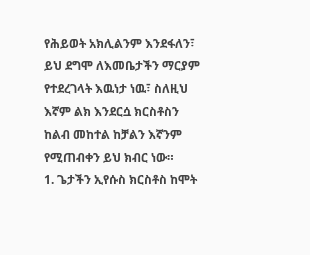የሕይወት አክሊልንም እንደፋለን፣ ይህ ደግሞ ለእመቤታችን ማርያም የተደረገላት እዉነታ ነዉ፣ ስለዚህ እኛም ልክ እንደርሷ ክርስቶስን ከልብ መከተል ከቻልን እኛንም የሚጠብቀን ይህ ክብር ነው።
1. ጌታችን ኢየሱስ ክርስቶስ ከሞት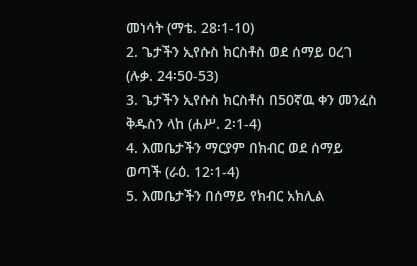መነሳት (ማቴ. 28፡1-10)
2. ጌታችን ኢየሱስ ክርስቶስ ወደ ሰማይ ዐረገ (ሉቃ. 24፡50-53)
3. ጌታችን ኢየሱስ ክርስቶስ በ50ኛዉ ቀን መንፈስ ቅዱስን ላከ (ሐሥ. 2፡1-4)
4. እመቤታችን ማርያም በክብር ወደ ሰማይ ወጣች (ራዕ. 12፡1-4)
5. እመቤታችን በሰማይ የክብር አክሊል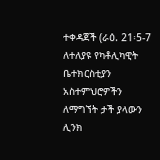ተቀዳጀች (ራዕ. 21፡5-7
ለተለያዩ የካቶሊካዊት ቤተክርስቲያን አስተምህሮዎችን ለማግኘት ታች ያላውን ሊንክ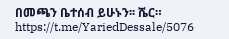በመጫን ቤተሰብ ይሁኑን፡፡ ሼር።
https://t.me/YariedDessale/5076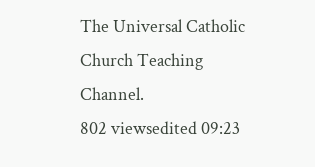The Universal Catholic Church Teaching Channel.
802 viewsedited 09:23